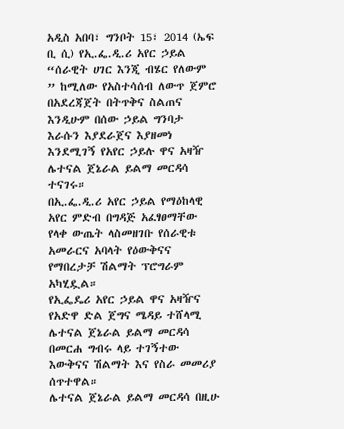አዲስ አበባ፣ ግንቦት 15፣ 2014 (ኤፍ ቢ ሲ) የኢ.ፌ.ዲ.ሪ አየር ኃይል “ሰራዊት ሀገር እንጂ ብሄር የለውም ” ከሚለው የአስተሳሰብ ለውጥ ጀምሮ በአደረጃጀት በትጥቅና ስልጠና እንዲሁም በሰው ኃይል ግንባታ እራሱን እያደራጀና እያዘመነ እንደሚገኝ የአየር ኃይሉ ዋና አዛዥ ሌተናል ጀኔራል ይልማ መርዳሳ ተናገሩ።
በኢ.ፌ.ዲ.ሪ አየር ኃይል የማዕከላዊ አየር ምድብ በግዳጅ አፈፃፀማቸው የላቀ ውጤት ላስመዘገቡ የሰራዊቱ አመራርና አባላት የዕውቅናና የማበረታቻ ሽልማት ፕሮግራም አካሂዷል።
የኢፌዴሪ አየር ኃይል ዋና አዛዥና የአድዋ ድል ጀግና ሜዳይ ተሸላሚ ሌተናል ጀኔራል ይልማ መርዳሳ በመርሐ ግብሩ ላይ ተገኝተው እውቅናና ሽልማት እና የስራ መመሪያ ሰጥተዋል።
ሌተናል ጀኔራል ይልማ መርዳሳ በዚሁ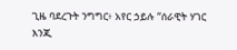ጊዜ ባደረጉት ንግግር፥ አየር ኃይሉ “ሰራዊት ሃገር እንጂ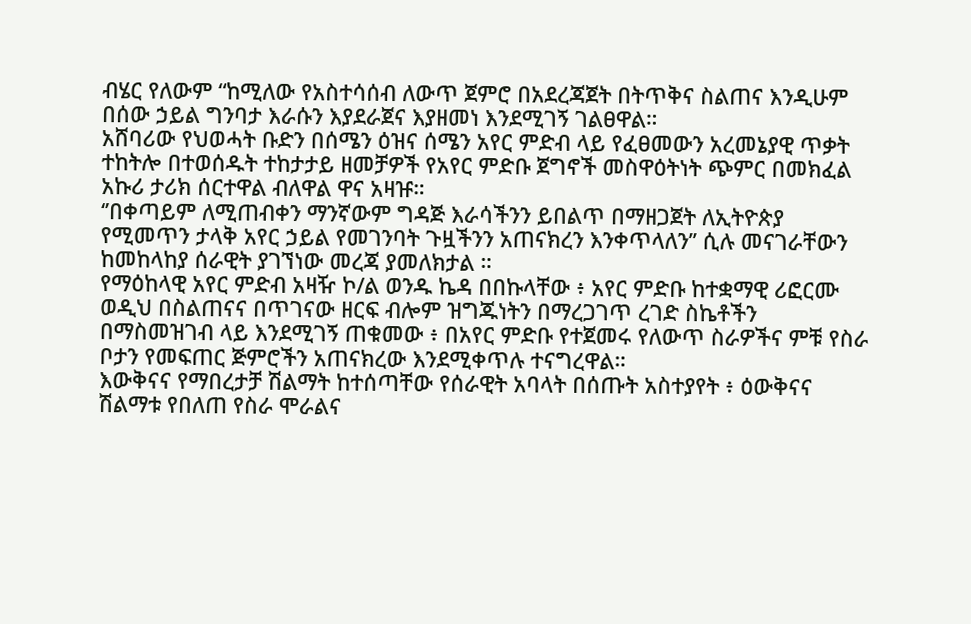ብሄር የለውም “ከሚለው የአስተሳሰብ ለውጥ ጀምሮ በአደረጃጀት በትጥቅና ስልጠና እንዲሁም በሰው ኃይል ግንባታ እራሱን እያደራጀና እያዘመነ እንደሚገኝ ገልፀዋል።
አሸባሪው የህወሓት ቡድን በሰሜን ዕዝና ሰሜን አየር ምድብ ላይ የፈፀመውን አረመኔያዊ ጥቃት ተከትሎ በተወሰዱት ተከታታይ ዘመቻዎች የአየር ምድቡ ጀግኖች መስዋዕትነት ጭምር በመክፈል አኩሪ ታሪክ ሰርተዋል ብለዋል ዋና አዛዡ።
‘’በቀጣይም ለሚጠብቀን ማንኛውም ግዳጅ እራሳችንን ይበልጥ በማዘጋጀት ለኢትዮጵያ የሚመጥን ታላቅ አየር ኃይል የመገንባት ጉዟችንን አጠናክረን እንቀጥላለን’’ ሲሉ መናገራቸውን ከመከላከያ ሰራዊት ያገኘነው መረጃ ያመለክታል ።
የማዕከላዊ አየር ምድብ አዛዥ ኮ/ል ወንዱ ኬዳ በበኩላቸው ፥ አየር ምድቡ ከተቋማዊ ሪፎርሙ ወዲህ በስልጠናና በጥገናው ዘርፍ ብሎም ዝግጁነትን በማረጋገጥ ረገድ ስኬቶችን በማስመዝገብ ላይ እንደሚገኝ ጠቁመው ፥ በአየር ምድቡ የተጀመሩ የለውጥ ስራዎችና ምቹ የስራ ቦታን የመፍጠር ጅምሮችን አጠናክረው እንደሚቀጥሉ ተናግረዋል።
እውቅናና የማበረታቻ ሽልማት ከተሰጣቸው የሰራዊት አባላት በሰጡት አስተያየት ፥ ዕውቅናና ሽልማቱ የበለጠ የስራ ሞራልና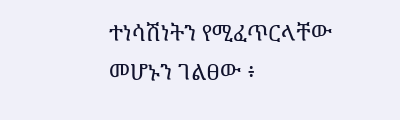ተነሳሽነትን የሚፈጥርላቸው መሆኑን ገልፀው ፥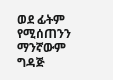ወደ ፊትም የሚሰጠንን ማንኛውም ግዳጅ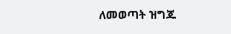ለመወጣት ዝግጁ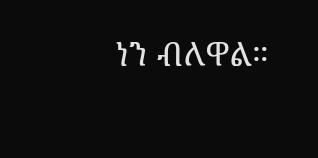ነን ብለዋል።